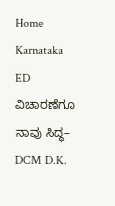Home Karnataka ED ವಿಚಾರಣೆಗೂ ನಾವು ಸಿದ್ಧ– DCM D.K.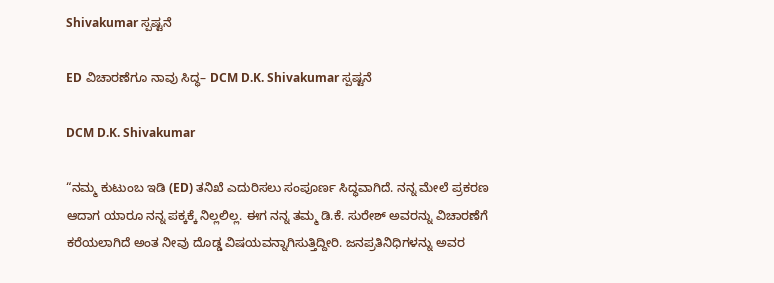Shivakumar ಸ್ಪಷ್ಟನೆ

ED ವಿಚಾರಣೆಗೂ ನಾವು ಸಿದ್ಧ– DCM D.K. Shivakumar ಸ್ಪಷ್ಟನೆ

DCM D.K. Shivakumar

“ನಮ್ಮ ಕುಟುಂಬ ಇಡಿ (ED) ತನಿಖೆ ಎದುರಿಸಲು ಸಂಪೂರ್ಣ ಸಿದ್ಧವಾಗಿದೆ. ನನ್ನ ಮೇಲೆ ಪ್ರಕರಣ ಆದಾಗ ಯಾರೂ ನನ್ನ ಪಕ್ಕಕ್ಕೆ ನಿಲ್ಲಲಿಲ್ಲ. ಈಗ ನನ್ನ ತಮ್ಮ ಡಿ.ಕೆ. ಸುರೇಶ್ ಅವರನ್ನು ವಿಚಾರಣೆಗೆ ಕರೆಯಲಾಗಿದೆ ಅಂತ ನೀವು ದೊಡ್ಡ ವಿಷಯವನ್ನಾಗಿಸುತ್ತಿದ್ದೀರಿ. ಜನಪ್ರತಿನಿಧಿಗಳನ್ನು ಅವರ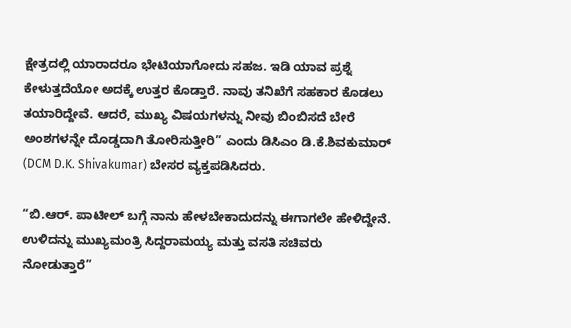ಕ್ಷೇತ್ರದಲ್ಲಿ ಯಾರಾದರೂ ಭೇಟಿಯಾಗೋದು ಸಹಜ. ಇಡಿ ಯಾವ ಪ್ರಶ್ನೆ ಕೇಳುತ್ತದೆಯೋ ಅದಕ್ಕೆ ಉತ್ತರ ಕೊಡ್ತಾರೆ. ನಾವು ತನಿಖೆಗೆ ಸಹಕಾರ ಕೊಡಲು ತಯಾರಿದ್ದೇವೆ. ಆದರೆ, ಮುಖ್ಯ ವಿಷಯಗಳನ್ನು ನೀವು ಬಿಂಬಿಸದೆ ಬೇರೆ ಅಂಶಗಳನ್ನೇ ದೊಡ್ಡದಾಗಿ ತೋರಿಸುತ್ತೀರಿ” ಎಂದು ಡಿಸಿಎಂ ಡಿ.ಕೆ.ಶಿವಕುಮಾರ್ (DCM D.K. Shivakumar) ಬೇಸರ ವ್ಯಕ್ತಪಡಿಸಿದರು.

“ಬಿ.ಆರ್. ಪಾಟೀಲ್ ಬಗ್ಗೆ ನಾನು ಹೇಳಬೇಕಾದುದನ್ನು ಈಗಾಗಲೇ ಹೇಳಿದ್ದೇನೆ. ಉಳಿದನ್ನು ಮುಖ್ಯಮಂತ್ರಿ ಸಿದ್ದರಾಮಯ್ಯ ಮತ್ತು ವಸತಿ ಸಚಿವರು ನೋಡುತ್ತಾರೆ”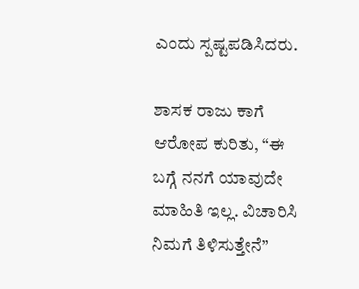ಎಂದು ಸ್ಪಷ್ಟಪಡಿಸಿದರು.

ಶಾಸಕ ರಾಜು ಕಾಗೆ ಆರೋಪ ಕುರಿತು, “ಈ ಬಗ್ಗೆ ನನಗೆ ಯಾವುದೇ ಮಾಹಿತಿ ಇಲ್ಲ. ವಿಚಾರಿಸಿ ನಿಮಗೆ ತಿಳಿಸುತ್ತೇನೆ”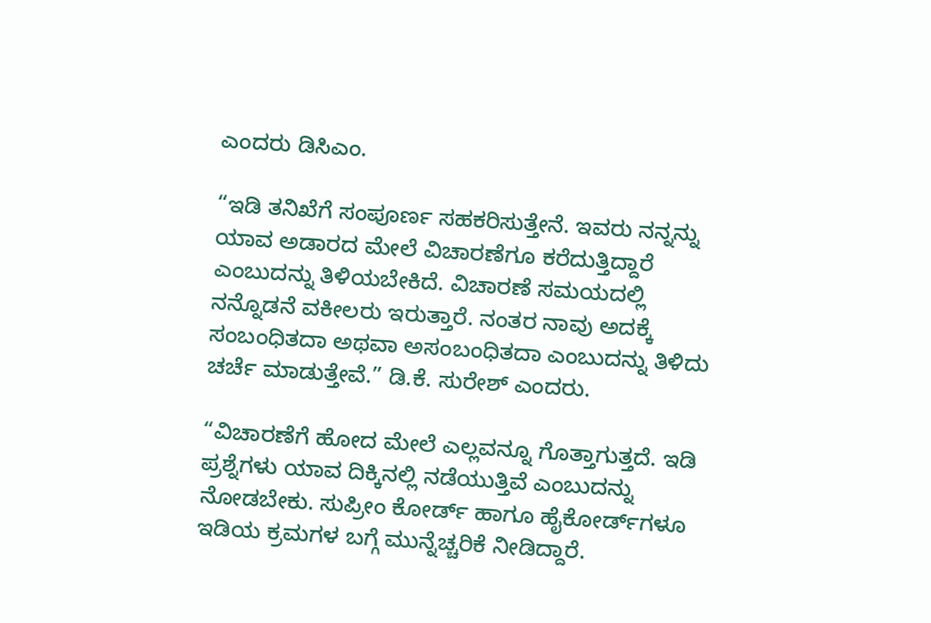ಎಂದರು ಡಿಸಿಎಂ.

“ಇಡಿ ತನಿಖೆಗೆ ಸಂಪೂರ್ಣ ಸಹಕರಿಸುತ್ತೇನೆ. ಇವರು ನನ್ನನ್ನು ಯಾವ ಅಡಾರದ ಮೇಲೆ ವಿಚಾರಣೆಗೂ ಕರೆದುತ್ತಿದ್ದಾರೆ ಎಂಬುದನ್ನು ತಿಳಿಯಬೇಕಿದೆ. ವಿಚಾರಣೆ ಸಮಯದಲ್ಲಿ ನನ್ನೊಡನೆ ವಕೀಲರು ಇರುತ್ತಾರೆ. ನಂತರ ನಾವು ಅದಕ್ಕೆ ಸಂಬಂಧಿತದಾ ಅಥವಾ ಅಸಂಬಂಧಿತದಾ ಎಂಬುದನ್ನು ತಿಳಿದು ಚರ್ಚೆ ಮಾಡುತ್ತೇವೆ.” ಡಿ.ಕೆ. ಸುರೇಶ್ ಎಂದರು.

“ವಿಚಾರಣೆಗೆ ಹೋದ ಮೇಲೆ ಎಲ್ಲವನ್ನೂ ಗೊತ್ತಾಗುತ್ತದೆ. ಇಡಿ ಪ್ರಶ್ನೆಗಳು ಯಾವ ದಿಕ್ಕಿನಲ್ಲಿ ನಡೆಯುತ್ತಿವೆ ಎಂಬುದನ್ನು ನೋಡಬೇಕು. ಸುಪ್ರೀಂ ಕೋರ್ಡ್ ಹಾಗೂ ಹೈಕೋರ್ಡ್‌ಗಳೂ ಇಡಿಯ ಕ್ರಮಗಳ ಬಗ್ಗೆ ಮುನ್ನೆಚ್ಚರಿಕೆ ನೀಡಿದ್ದಾರೆ.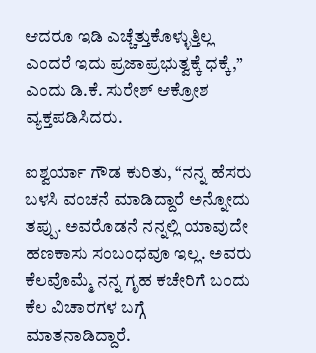ಆದರೂ ಇಡಿ ಎಚ್ಚೆತ್ತುಕೊಳ್ಳುತ್ತಿಲ್ಲ ಎಂದರೆ ಇದು ಪ್ರಜಾಪ್ರಭುತ್ವಕ್ಕೆ ಧಕ್ಕೆ,” ಎಂದು ಡಿ.ಕೆ. ಸುರೇಶ್ ಆಕ್ರೋಶ ವ್ಯಕ್ತಪಡಿಸಿದರು.

ಐಶ್ವರ್ಯಾ ಗೌಡ ಕುರಿತು, “ನನ್ನ ಹೆಸರು ಬಳಸಿ ವಂಚನೆ ಮಾಡಿದ್ದಾರೆ ಅನ್ನೋದು ತಪ್ಪು. ಅವರೊಡನೆ ನನ್ನಲ್ಲಿ ಯಾವುದೇ ಹಣಕಾಸು ಸಂಬಂಧವೂ ಇಲ್ಲ. ಅವರು ಕೆಲವೊಮ್ಮೆ ನನ್ನ ಗೃಹ ಕಚೇರಿಗೆ ಬಂದು ಕೆಲ ವಿಚಾರಗಳ ಬಗ್ಗೆ ಮಾತನಾಡಿದ್ದಾರೆ.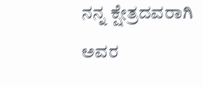ನನ್ನ ಕ್ಷೇತ್ರದವರಾಗಿ ಅವರ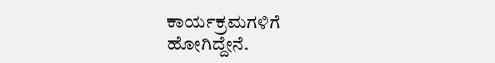ಕಾರ್ಯಕ್ರಮಗಳಿಗೆ ಹೋಗಿದ್ದೇನೆ.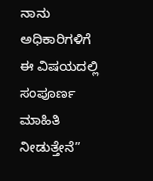ನಾನು ಅಧಿಕಾರಿಗಳಿಗೆ ಈ ವಿಷಯದಲ್ಲಿ ಸಂಪೂರ್ಣ ಮಾಹಿತಿ ನೀಡುತ್ತೇನೆ”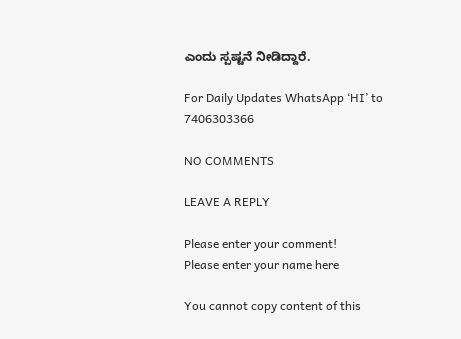ಎಂದು ಸ್ಪಷ್ಟನೆ ನೀಡಿದ್ದಾರೆ.

For Daily Updates WhatsApp ‘HI’ to 7406303366

NO COMMENTS

LEAVE A REPLY

Please enter your comment!
Please enter your name here

You cannot copy content of this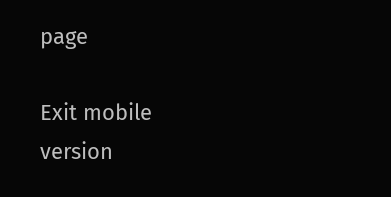page

Exit mobile version